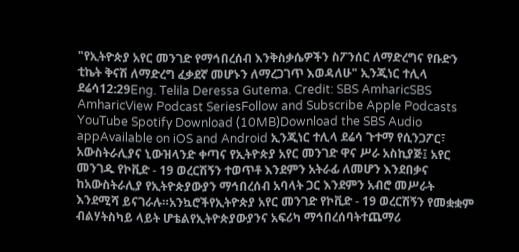"የኢትዮጵያ አየር መንገድ የማኅበረሰብ እንቅስቃሴዎችን ስፖንሰር ለማድረግና የቡድን ቲኬት ቅናሽ ለማድረግ ፈቃደኛ መሆኑን ለማረጋገጥ እወዳለሁ" ኢንጂነር ተሊላ ደሬሳ12:29Eng. Telila Deressa Gutema. Credit: SBS AmharicSBS AmharicView Podcast SeriesFollow and Subscribe Apple Podcasts YouTube Spotify Download (10MB)Download the SBS Audio appAvailable on iOS and Android ኢንጂነር ተሊላ ደሬሳ ጉተማ የሲንጋፖር፣ አውስትራሊያና ኒውዝላንድ ቀጣና የኢትዮጵያ አየር መንገድ ዋና ሥራ አስኪያጅ፤ አየር መንገዱ የኮቪድ - 19 ወረርሽኝን ተወጥቶ እንደምን አትራፊ ለመሆን እንደበቃና ከአውስትራሊያ የኢትዮጵያውያን ማኅበረሰብ አባላት ጋር እንደምን አብሮ መሥራት እንደሚሻ ይናገራሉ።አንኳሮችየኢትዮጵያ አየር መንገድ የኮቪድ - 19 ወረርሽኝን የመቋቋም ብልሃትስካይ ላይት ሆቴልየኢትዮጵያውያንና አፍሪካ ማኅበረሰባትተጨማሪ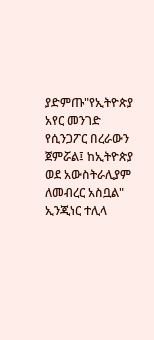ያድምጡ"የኢትዮጵያ አየር መንገድ የሲንጋፖር በረራውን ጀምሯል፤ ከኢትዮጵያ ወደ አውስትራሊያም ለመብረር አስቧል" ኢንጂነር ተሊላ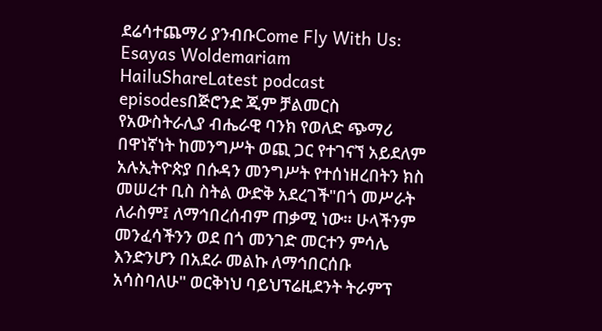ደሬሳተጨማሪ ያንብቡCome Fly With Us: Esayas Woldemariam HailuShareLatest podcast episodesበጅሮንድ ጂም ቻልመርስ የአውስትራሊያ ብሔራዊ ባንክ የወለድ ጭማሪ በዋነኛነት ከመንግሥት ወጪ ጋር የተገናኘ አይደለም አሉኢትዮጵያ በሱዳን መንግሥት የተሰነዘረበትን ክስ መሠረተ ቢስ ስትል ውድቅ አደረገች"በጎ መሥራት ለራስም፤ ለማኅበረሰብም ጠቃሚ ነው። ሁላችንም መንፈሳችንን ወደ በጎ መንገድ መርተን ምሳሌ እንድንሆን በአደራ መልኩ ለማኅበርሰቡ አሳስባለሁ" ወርቅነህ ባይህፕሬዚደንት ትራምፕ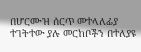በሆርሙዝ ሰርጥ መተላለፊያ ተገትተው ያሉ መርከቦችን በተለያዩ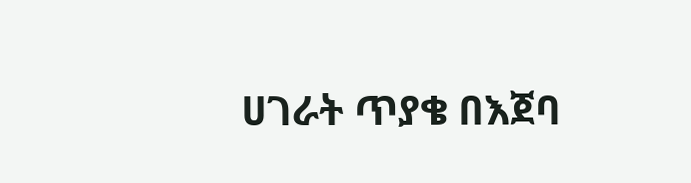ሀገራት ጥያቄ በእጀባ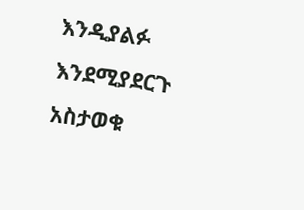እንዲያልፉ እንደሚያደርጉ አስታወቁ